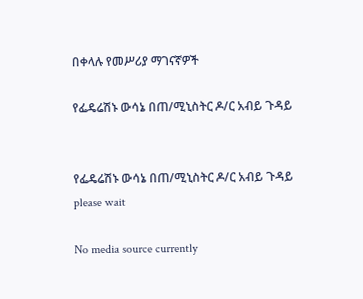በቀላሉ የመሥሪያ ማገናኛዎች

የፌዴሬሽኑ ውሳኔ በጠ/ሚኒስትር ዶ/ር አብይ ጉዳይ


የፌዴሬሽኑ ውሳኔ በጠ/ሚኒስትር ዶ/ር አብይ ጉዳይ
please wait

No media source currently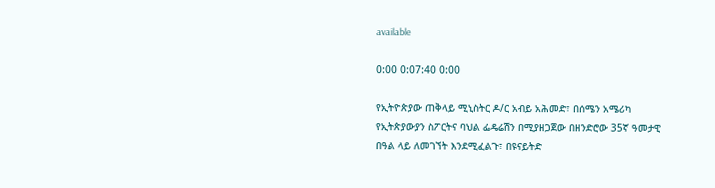available

0:00 0:07:40 0:00

የኢትዮጵያው ጠቅላይ ሚኒስትር ዶ/ር አብይ አሕመድ፣ በሰሜን አሜሪካ የኢትጵያውያን ስፖርትና ባህል ፌዴሬሽን በሚያዘጋጀው በዘንድሮው 35ኛ ዓመታዊ በዓል ላይ ለመገኘት እንደሚፈልጉ፣ በዩናይትድ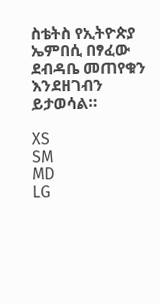ስቴትስ የኢትዮጵያ ኤምበሲ በፃፈው ደብዳቤ መጠየቁን እንደዘገብን ይታወሳል።

XS
SM
MD
LG